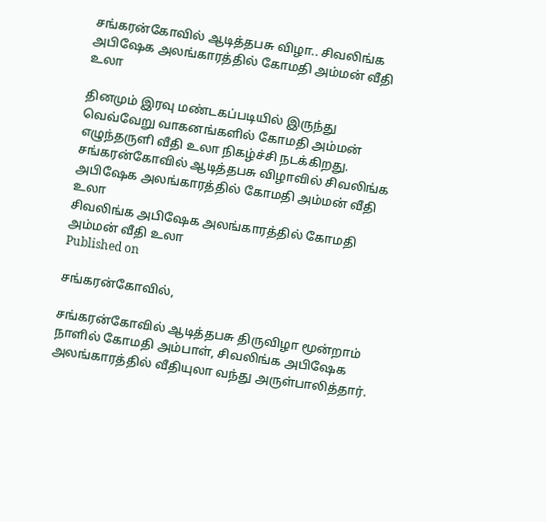சங்கரன்கோவில் ஆடித்தபசு விழா.. சிவலிங்க அபிஷேக அலங்காரத்தில் கோமதி அம்மன் வீதி உலா

தினமும் இரவு மண்டகப்படியில் இருந்து வெவ்வேறு வாகனங்களில் கோமதி அம்மன் எழுந்தருளி வீதி உலா நிகழ்ச்சி நடக்கிறது.
சங்கரன்கோவில் ஆடித்தபசு விழாவில் சிவலிங்க அபிஷேக அலங்காரத்தில் கோமதி அம்மன் வீதி உலா
சிவலிங்க அபிஷேக அலங்காரத்தில் கோமதி அம்மன் வீதி உலா
Published on

சங்கரன்கோவில்,

சங்கரன்கோவில் ஆடித்தபசு திருவிழா மூன்றாம் நாளில் கோமதி அம்பாள், சிவலிங்க அபிஷேக அலங்காரத்தில் வீதியுலா வந்து அருள்பாலித்தார்.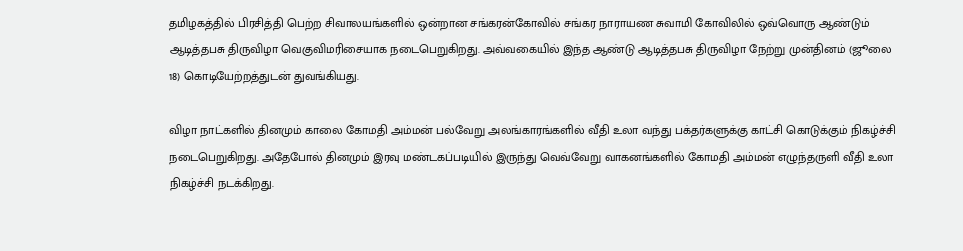தமிழகத்தில் பிரசித்தி பெற்ற சிவாலயங்களில் ஒன்றான சங்கரன்கோவில் சங்கர நாராயண சுவாமி கோவிலில் ஒவ்வொரு ஆண்டும் ஆடித்தபசு திருவிழா வெகுவிமரிசையாக நடைபெறுகிறது. அவ்வகையில் இந்த ஆண்டு ஆடித்தபசு திருவிழா நேற்று முன்தினம் (ஜூலை 18) கொடியேற்றத்துடன் துவங்கியது.

விழா நாட்களில் தினமும் காலை கோமதி அம்மன் பல்வேறு அலங்காரங்களில் வீதி உலா வந்து பக்தர்களுக்கு காட்சி கொடுக்கும் நிகழ்ச்சி நடைபெறுகிறது. அதேபோல் தினமும் இரவு மண்டகப்படியில் இருந்து வெவ்வேறு வாகனங்களில் கோமதி அம்மன் எழுந்தருளி வீதி உலா நிகழ்ச்சி நடக்கிறது.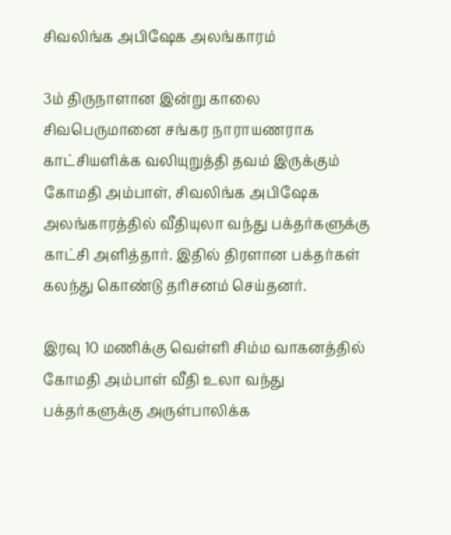சிவலிங்க அபிஷேக அலங்காரம்

3ம் திருநாளான இன்று காலை சிவபெருமானை சங்கர நாராயணராக காட்சியளிக்க வலியுறுத்தி தவம் இருக்கும் கோமதி அம்பாள், சிவலிங்க அபிஷேக அலங்காரத்தில் வீதியுலா வந்து பக்தர்களுக்கு காட்சி அளித்தார். இதில் திரளான பக்தர்கள் கலந்து கொண்டு தரிசனம் செய்தனர்.

இரவு 10 மணிக்கு வெள்ளி சிம்ம வாகனத்தில் கோமதி அம்பாள் வீதி உலா வந்து பக்தர்களுக்கு அருள்பாலிக்க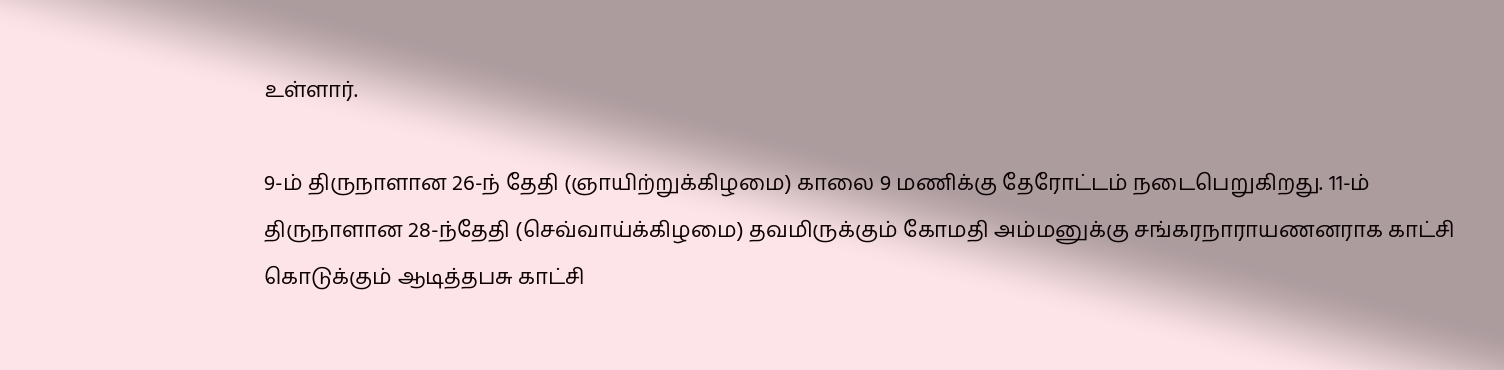உள்ளார்.

9-ம் திருநாளான 26-ந் தேதி (ஞாயிற்றுக்கிழமை) காலை 9 மணிக்கு தேரோட்டம் நடைபெறுகிறது. 11-ம் திருநாளான 28-ந்தேதி (செவ்வாய்க்கிழமை) தவமிருக்கும் கோமதி அம்மனுக்கு சங்கரநாராயணனராக காட்சி கொடுக்கும் ஆடித்தபசு காட்சி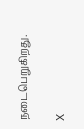நடைபெறுகிறது.

X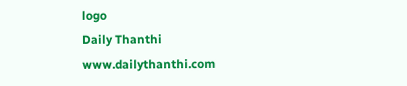logo
Daily Thanthi
www.dailythanthi.com